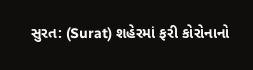સુરત: (Surat) શહેરમાં ફરી કોરોનાનો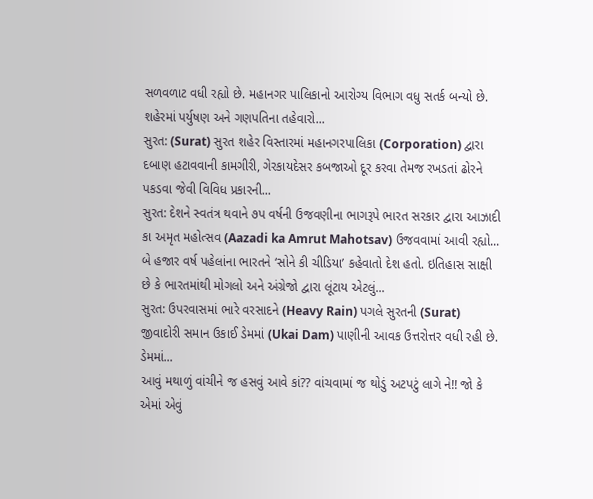સળવળાટ વધી રહ્યો છે. મહાનગર પાલિકાનો આરોગ્ય વિભાગ વધુ સતર્ક બન્યો છે. શહેરમાં પર્યુષણ અને ગણપતિના તહેવારો...
સુરત: (Surat) સુરત શહેર વિસ્તારમાં મહાનગરપાલિકા (Corporation) દ્વારા દબાણ હટાવવાની કામગીરી, ગેરકાયદેસર કબજાઓ દૂર કરવા તેમજ રખડતાં ઢોરને પકડવા જેવી વિવિધ પ્રકારની...
સુરત: દેશને સ્વતંત્ર થવાને ૭પ વર્ષની ઉજવણીના ભાગરૂપે ભારત સરકાર દ્વારા આઝાદી કા અમૃત મહોત્સવ (Aazadi ka Amrut Mahotsav) ઉજવવામાં આવી રહ્યો...
બે હજાર વર્ષ પહેલાંના ભારતને ‘સોને કી ચીડિયા’ કહેવાતો દેશ હતો. ઇતિહાસ સાક્ષી છે કે ભારતમાંથી મોગલો અને અંગ્રેજો દ્વારા લૂંટાય એટલું...
સુરત: ઉપરવાસમાં ભારે વરસાદને (Heavy Rain) પગલે સુરતની (Surat) જીવાદોરી સમાન ઉકાઈ ડેમમાં (Ukai Dam) પાણીની આવક ઉત્તરોત્તર વધી રહી છે. ડેમમાં...
આવું મથાળું વાંચીને જ હસવું આવે કાં?? વાંચવામાં જ થોડું અટપટું લાગે ને!! જો કે એમાં એવું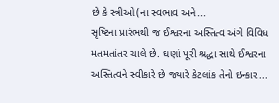છે કે સ્ત્રીઓ(ના સ્વભાવ અને...
સૃષ્ટિના પ્રારંભથી જ ઈશ્વરના અસ્તિત્વ અંગે વિવિધ મતમતાંતર ચાલે છે. ઘણાં પૂરી શ્રદ્ધા સાથે ઈશ્વરના અસ્તિત્વને સ્વીકારે છે જ્યારે કેટલાંક તેનો ઇન્કાર...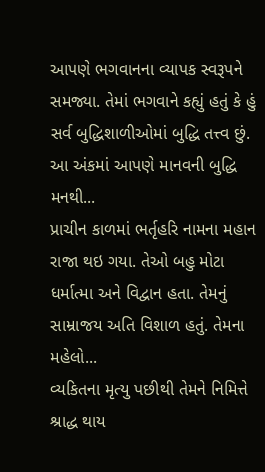આપણે ભગવાનના વ્યાપક સ્વરૂપને સમજ્યા. તેમાં ભગવાને કહ્યું હતું કે હું સર્વ બુદ્ધિશાળીઓમાં બુદ્ધિ તત્ત્વ છું. આ અંકમાં આપણે માનવની બુદ્ધિ મનથી...
પ્રાચીન કાળમાં ભર્તૃહરિ નામના મહાન રાજા થઇ ગયા. તેઓ બહુ મોટા ધર્માત્મા અને વિદ્વાન હતા. તેમનું સામ્રાજય અતિ વિશાળ હતું. તેમના મહેલો...
વ્યકિતના મૃત્યુ પછીથી તેમને નિમિત્તે શ્રાદ્ધ થાય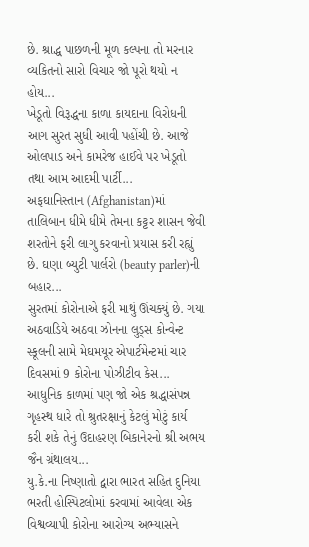છે. શ્રાદ્ધ પાછળની મૂળ કલ્પના તો મરનાર વ્યકિતનો સારો વિચાર જો પૂરો થયો ન હોય...
ખેડૂતો વિરૂદ્ધના કાળા કાયદાના વિરોધની આગ સુરત સુધી આવી પહોંચી છે. આજે ઓલપાડ અને કામરેજ હાઈવે પર ખેડૂતો તથા આમ આદમી પાર્ટી...
અફઘાનિસ્તાન (Afghanistan)માં તાલિબાન ધીમે ધીમે તેમના કટ્ટર શાસન જેવી શરતોને ફરી લાગુ કરવાનો પ્રયાસ કરી રહ્યું છે. ઘણા બ્યુટી પાર્લરો (beauty parler)ની બહાર...
સુરતમાં કોરોનાએ ફરી માથું ઊંચક્યું છે. ગયા અઠવાડિયે અઠવા ઝોનના લુડ્સ કોન્વેન્ટ સ્કૂલની સામે મેઘમયૂર એપાર્ટમેન્ટમાં ચાર દિવસમાં 9 કોરોના પોઝીટીવ કેસ...
આધુનિક કાળમાં પણ જો એક શ્રદ્ધાસંપન્ન ગૃહસ્થ ધારે તો શ્રુતરક્ષાનું કેટલું મોટું કાર્ય કરી શકે તેનું ઉદાહરણ બિકાનેરનો શ્રી અભય જૈન ગ્રંથાલય...
યુ.કે.ના નિષ્ણાતો દ્વારા ભારત સહિત દુનિયા ભરતી હોસ્પિટલોમાં કરવામાં આવેલા એક વિશ્વવ્યાપી કોરોના આરોગ્ય અભ્યાસને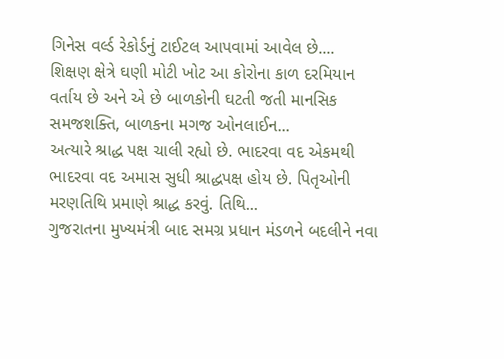ગિનેસ વર્લ્ડ રેકોર્ડનું ટાઈટલ આપવામાં આવેલ છે....
શિક્ષણ ક્ષેત્રે ઘણી મોટી ખોટ આ કોરોના કાળ દરમિયાન વર્તાય છે અને એ છે બાળકોની ઘટતી જતી માનસિક સમજશક્તિ, બાળકના મગજ ઓનલાઈન...
અત્યારે શ્રાદ્ધ પક્ષ ચાલી રહ્યો છે. ભાદરવા વદ એકમથી ભાદરવા વદ અમાસ સુધી શ્રાદ્ધપક્ષ હોય છે. પિતૃઓની મરણતિથિ પ્રમાણે શ્રાદ્ધ કરવું. તિથિ...
ગુજરાતના મુખ્યમંત્રી બાદ સમગ્ર પ્રધાન મંડળને બદલીને નવા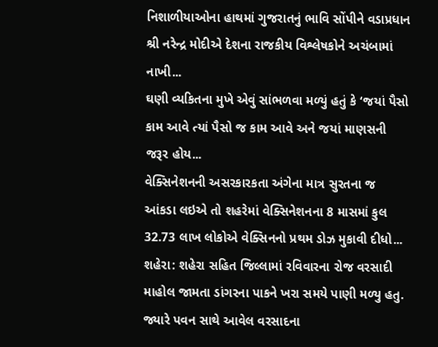નિશાળીયાઓના હાથમાં ગુજરાતનું ભાવિ સોંપીને વડાપ્રધાન શ્રી નરેન્દ્ર મોદીએ દેશના રાજકીય વિશ્લેષકોને અચંબામાં નાખી...
ઘણી વ્યકિતના મુખે એવું સાંભળવા મળ્યું હતું કે ‘જયાં પૈસો કામ આવે ત્યાં પૈસો જ કામ આવે અને જયાં માણસની જરૂર હોય...
વેક્સિનેશનની અસરકારકતા અંગેના માત્ર સુરતના જ આંકડા લઇએ તો શહરેમાં વેક્સિનેશનના 8 માસમાં કુલ 32.73 લાખ લોકોએ વેક્સિનનો પ્રથમ ડોઝ મુકાવી દીધો...
શહેરા: શહેરા સહિત જિલ્લામાં રવિવારના રોજ વરસાદી માહોલ જામતા ડાંગરના પાકને ખરા સમયે પાણી મળ્યુ હતુ. જ્યારે પવન સાથે આવેલ વરસાદના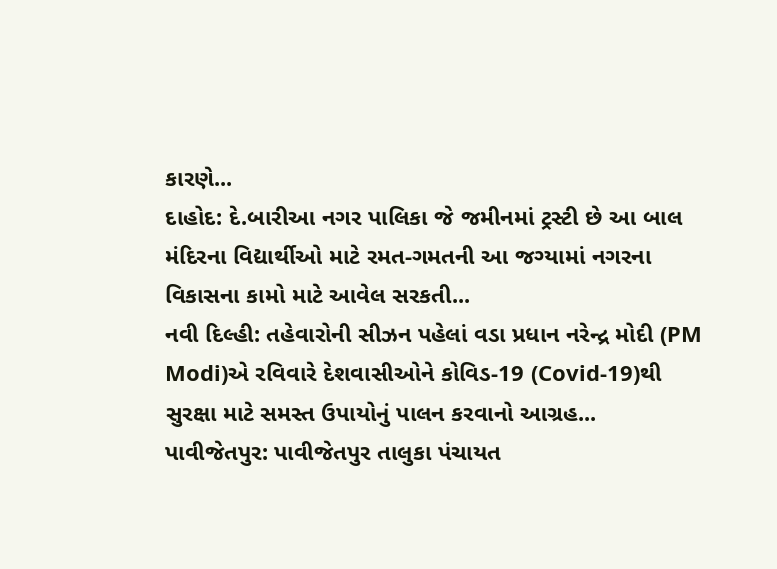કારણે...
દાહોદ: દે.બારીઆ નગર પાલિકા જે જમીનમાં ટ્રસ્ટી છે આ બાલ મંદિરના વિદ્યાર્થીઓ માટે રમત-ગમતની આ જગ્યામાં નગરના વિકાસના કામો માટે આવેલ સરકતી...
નવી દિલ્હી: તહેવારોની સીઝન પહેલાં વડા પ્રધાન નરેન્દ્ર મોદી (PM Modi)એ રવિવારે દેશવાસીઓને કોવિડ-19 (Covid-19)થી સુરક્ષા માટે સમસ્ત ઉપાયોનું પાલન કરવાનો આગ્રહ...
પાવીજેતપુર: પાવીજેતપુર તાલુકા પંચાયત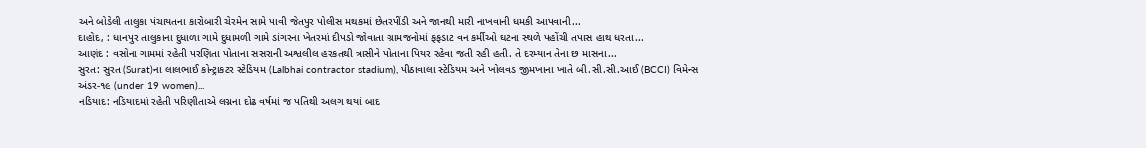અને બોડેલી તાલુકા પંચાયતના કારોબારી ચેરમેન સામે પાવી જેતપુર પોલીસ મથકમાં છેતરપીંડી અને જાનથી મારી નાખવાની ધમકી આપવાની...
દાહોદ, : ધાનપુર તાલુકાના દુધાળા ગામે દુધામળી ગામે ડાંગરના ખેતરમાં દીપડો જોવાતા ગ્રામજનોમાં ફફડાટ વન કર્મીઓ ઘટના સ્થળે પહોંચી તપાસ હાથ ધરતા...
આણંદ : વસોના ગામમાં રહેતી પરણિતા પોતાના સસરાની અશ્વલીલ હરકતથી ત્રાસીને પોતાના પિયર રહેવા જતી રહી હતી. તે દરમ્યાન તેના છ માસના...
સુરત: સુરત (Surat)ના લાલભાઈ કોન્ટ્રાકટર સ્ટેડિયમ (Lalbhai contractor stadium), પીઠાવાલા સ્ટેડિયમ અને ખોલવડ જીમખાના ખાતે બી.સી.સી.આઈ (BCCI) વિમેન્સ અંડર-૧૯ (under 19 women)...
નડિયાદ: નડિયાદમાં રહેતી પરિણીતાએ લગ્નના દોઢ વર્ષમાં જ પતિથી અલગ થયાં બાદ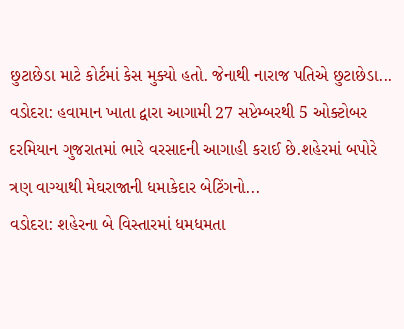છુટાછેડા માટે કોર્ટમાં કેસ મુક્યો હતો. જેનાથી નારાજ પતિએ છુટાછેડા...
વડોદરા: હવામાન ખાતા દ્વારા આગામી 27 સપ્ટેમ્બરથી 5 ઓક્ટોબર દરમિયાન ગુજરાતમાં ભારે વરસાદની આગાહી કરાઈ છે.શહેરમાં બપોરે ત્રણ વાગ્યાથી મેઘરાજાની ધમાકેદાર બેટિંગનો...
વડોદરા: શહેરના બે વિસ્તારમાં ધમધમતા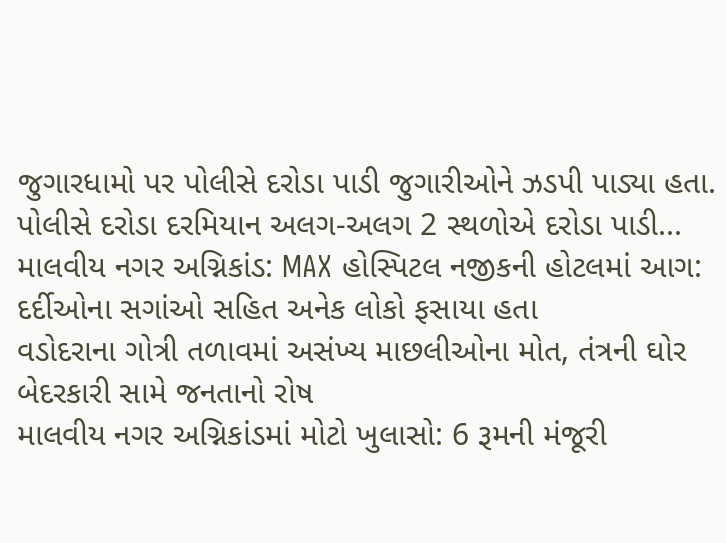જુગારધામો પર પોલીસે દરોડા પાડી જુગારીઓને ઝડપી પાડ્યા હતા. પોલીસે દરોડા દરમિયાન અલગ-અલગ 2 સ્થળોએ દરોડા પાડી...
માલવીય નગર અગ્નિકાંડ: MAX હોસ્પિટલ નજીકની હોટલમાં આગ: દર્દીઓના સગાંઓ સહિત અનેક લોકો ફસાયા હતા
વડોદરાના ગોત્રી તળાવમાં અસંખ્ય માછલીઓના મોત, તંત્રની ઘોર બેદરકારી સામે જનતાનો રોષ
માલવીય નગર અગ્નિકાંડમાં મોટો ખુલાસો: 6 રૂમની મંજૂરી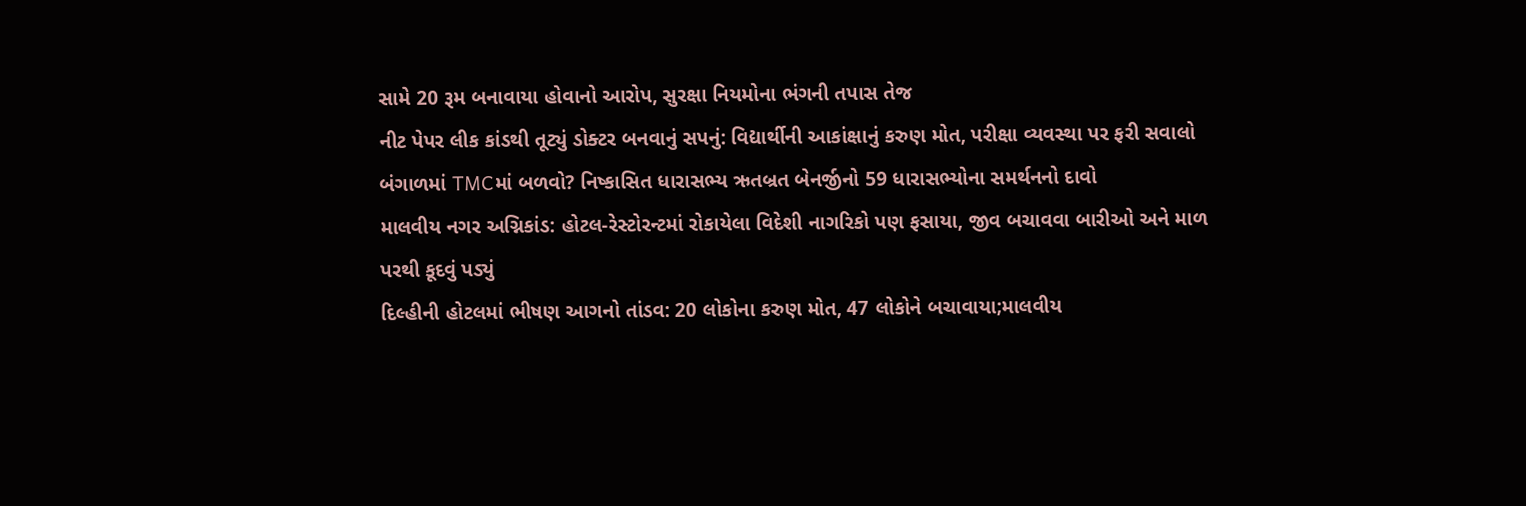સામે 20 રૂમ બનાવાયા હોવાનો આરોપ, સુરક્ષા નિયમોના ભંગની તપાસ તેજ
નીટ પેપર લીક કાંડથી તૂટ્યું ડોક્ટર બનવાનું સપનું: વિદ્યાર્થીની આકાંક્ષાનું કરુણ મોત, પરીક્ષા વ્યવસ્થા પર ફરી સવાલો
બંગાળમાં TMCમાં બળવો? નિષ્કાસિત ધારાસભ્ય ઋતબ્રત બેનર્જીનો 59 ધારાસભ્યોના સમર્થનનો દાવો
માલવીય નગર અગ્નિકાંડ: હોટલ-રેસ્ટોરન્ટમાં રોકાયેલા વિદેશી નાગરિકો પણ ફસાયા, જીવ બચાવવા બારીઓ અને માળ પરથી કૂદવું પડ્યું
દિલ્હીની હોટલમાં ભીષણ આગનો તાંડવ: 20 લોકોના કરુણ મોત, 47 લોકોને બચાવાયા;માલવીય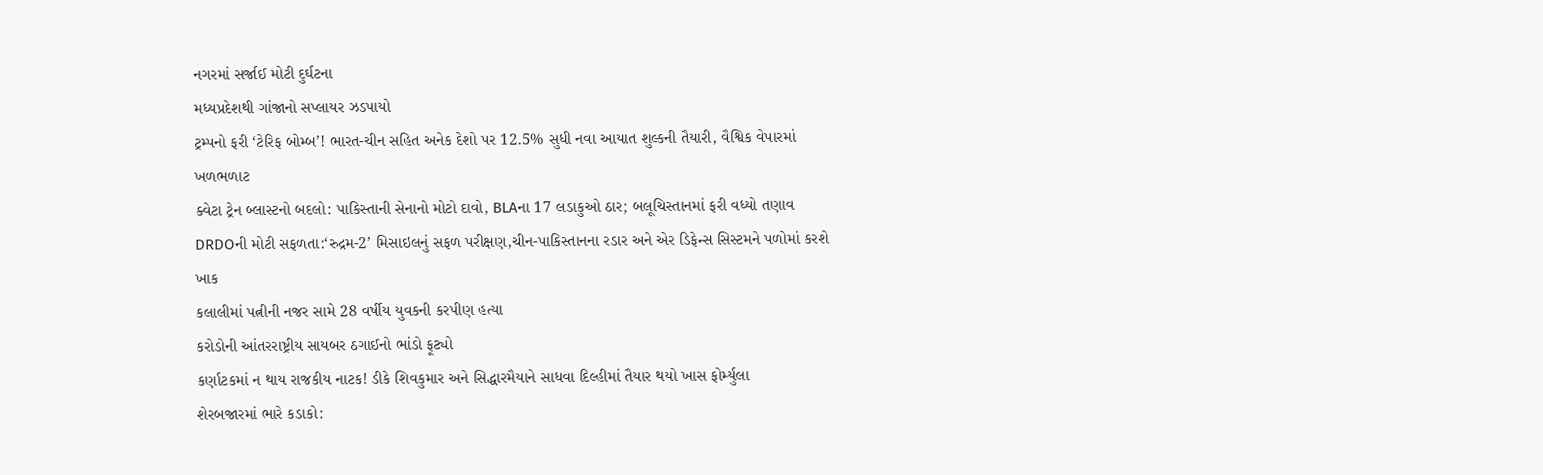નગરમાં સર્જાઈ મોટી દુર્ઘટના
મધ્યપ્રદેશથી ગાંજાનો સપ્લાયર ઝડપાયો
ટ્રમ્પનો ફરી ‘ટેરિફ બોમ્બ’! ભારત-ચીન સહિત અનેક દેશો પર 12.5% સુધી નવા આયાત શુલ્કની તૈયારી, વૈશ્વિક વેપારમાં ખળભળાટ
ક્વેટા ટ્રેન બ્લાસ્ટનો બદલો: પાકિસ્તાની સેનાનો મોટો દાવો, BLAના 17 લડાકુઓ ઠાર; બલૂચિસ્તાનમાં ફરી વધ્યો તણાવ
DRDOની મોટી સફળતા:‘રુદ્રમ-2’ મિસાઇલનું સફળ પરીક્ષણ,ચીન-પાકિસ્તાનના રડાર અને એર ડિફેન્સ સિસ્ટમને પળોમાં કરશે ખાક
કલાલીમાં પત્નીની નજર સામે 28 વર્ષીય યુવકની કરપીણ હત્યા
કરોડોની આંતરરાષ્ટ્રીય સાયબર ઠગાઈનો ભાંડો ફૂટ્યો
કર્ણાટકમાં ન થાય રાજકીય નાટક! ડીકે શિવકુમાર અને સિદ્ધારમૈયાને સાધવા દિલ્હીમાં તૈયાર થયો ખાસ ફોર્મ્યુલા
શેરબજારમાં ભારે કડાકો: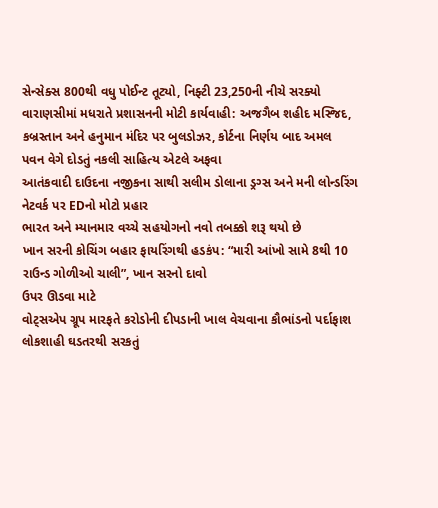સેન્સેક્સ 800થી વધુ પોઈન્ટ તૂટ્યો, નિફ્ટી 23,250ની નીચે સરક્યો
વારાણસીમાં મધરાતે પ્રશાસનની મોટી કાર્યવાહી: અજગૈબ શહીદ મસ્જિદ, કબ્રસ્તાન અને હનુમાન મંદિર પર બુલડોઝર, કોર્ટના નિર્ણય બાદ અમલ
પવન વેગે દોડતું નકલી સાહિત્ય એટલે અફવા
આતંકવાદી દાઉદના નજીકના સાથી સલીમ ડોલાના ડ્રગ્સ અને મની લોન્ડરિંગ નેટવર્ક પર EDનો મોટો પ્રહાર
ભારત અને મ્યાનમાર વચ્ચે સહયોગનો નવો તબક્કો શરૂ થયો છે
ખાન સરની કોચિંગ બહાર ફાયરિંગથી હડકંપ: “મારી આંખો સામે 8થી 10 રાઉન્ડ ગોળીઓ ચાલી”, ખાન સરનો દાવો
ઉપર ઊડવા માટે
વોટ્સએપ ગ્રૂપ મારફતે કરોડોની દીપડાની ખાલ વેચવાના કૌભાંડનો પર્દાફાશ
લોકશાહી ઘડતરથી સરકતું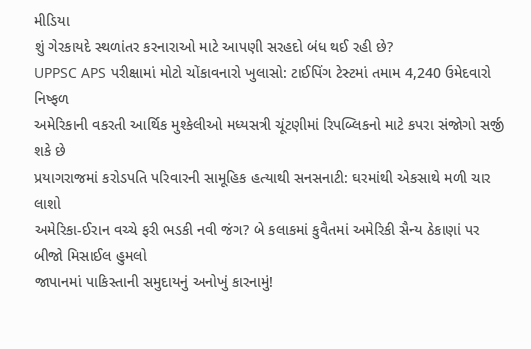મીડિયા
શું ગેરકાયદે સ્થળાંતર કરનારાઓ માટે આપણી સરહદો બંધ થઈ રહી છે?
UPPSC APS પરીક્ષામાં મોટો ચોંકાવનારો ખુલાસો: ટાઈપિંગ ટેસ્ટમાં તમામ 4,240 ઉમેદવારો નિષ્ફળ
અમેરિકાની વકરતી આર્થિક મુશ્કેલીઓ મધ્યસત્રી ચૂંટણીમાં રિપબ્લિકનો માટે કપરા સંજોગો સર્જી શકે છે
પ્રયાગરાજમાં કરોડપતિ પરિવારની સામૂહિક હત્યાથી સનસનાટી: ઘરમાંથી એકસાથે મળી ચાર લાશો
અમેરિકા-ઈરાન વચ્ચે ફરી ભડકી નવી જંગ? બે કલાકમાં કુવૈતમાં અમેરિકી સૈન્ય ઠેકાણાં પર બીજો મિસાઈલ હુમલો
જાપાનમાં પાકિસ્તાની સમુદાયનું અનોખું કારનામું!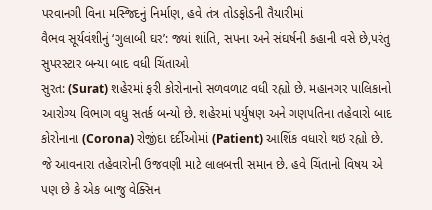પરવાનગી વિના મસ્જિદનું નિર્માણ, હવે તંત્ર તોડફોડની તૈયારીમાં
વૈભવ સૂર્યવંશીનું ‘ગુલાબી ઘર’: જ્યાં શાંતિ, સપના અને સંઘર્ષની કહાની વસે છે,પરંતુ સુપરસ્ટાર બન્યા બાદ વધી ચિંતાઓ
સુરત: (Surat) શહેરમાં ફરી કોરોનાનો સળવળાટ વધી રહ્યો છે. મહાનગર પાલિકાનો આરોગ્ય વિભાગ વધુ સતર્ક બન્યો છે. શહેરમાં પર્યુષણ અને ગણપતિના તહેવારો બાદ કોરોનાના (Corona) રોજીંદા દર્દીઓમાં (Patient) આશિંક વધારો થઇ રહ્યો છે. જે આવનારા તહેવારોની ઉજવણી માટે લાલબત્તી સમાન છે. હવે ચિંતાનો વિષય એ પણ છે કે એક બાજુ વેક્સિન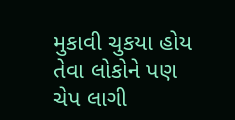મુકાવી ચુકયા હોય તેવા લોકોને પણ ચેપ લાગી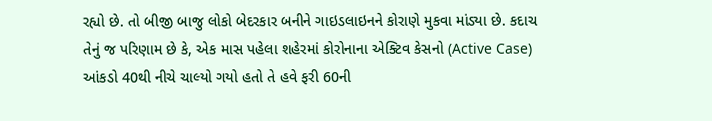રહ્યો છે. તો બીજી બાજુ લોકો બેદરકાર બનીને ગાઇડલાઇનને કોરાણે મુકવા માંડ્યા છે. કદાચ તેનું જ પરિણામ છે કે, એક માસ પહેલા શહેરમાં કોરોનાના એક્ટિવ કેસનો (Active Case) આંકડો 40થી નીચે ચાલ્યો ગયો હતો તે હવે ફરી 60ની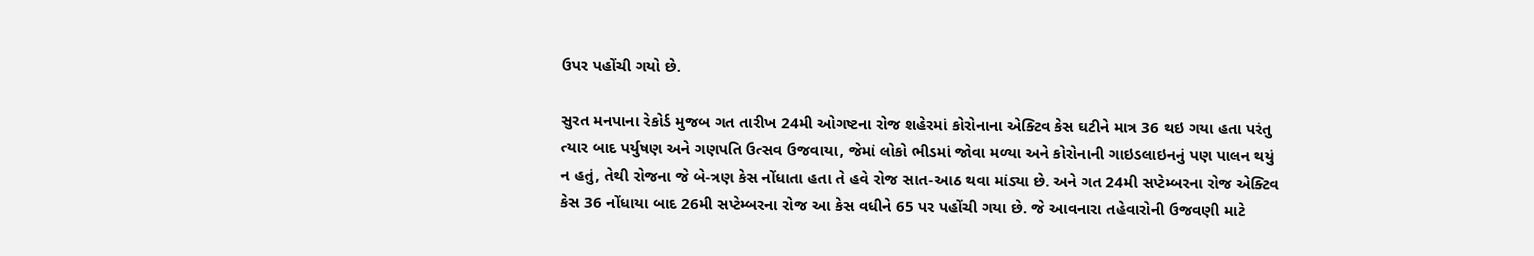ઉપર પહોંચી ગયો છે.

સુરત મનપાના રેકોર્ડ મુજબ ગત તારીખ 24મી ઓગષ્ટના રોજ શહેરમાં કોરોનાના એક્ટિવ કેસ ઘટીને માત્ર 36 થઇ ગયા હતા પરંતુ ત્યાર બાદ પર્યુષણ અને ગણપતિ ઉત્સવ ઉજવાયા, જેમાં લોકો ભીડમાં જોવા મળ્યા અને કોરોનાની ગાઇડલાઇનનું પણ પાલન થયું ન હતું, તેથી રોજના જે બે-ત્રણ કેસ નોંધાતા હતા તે હવે રોજ સાત-આઠ થવા માંડ્યા છે. અને ગત 24મી સપ્ટેમ્બરના રોજ એક્ટિવ કેસ 36 નોંધાયા બાદ 26મી સપ્ટેમ્બરના રોજ આ કેસ વધીને 65 પર પહોંચી ગયા છે. જે આવનારા તહેવારોની ઉજવણી માટે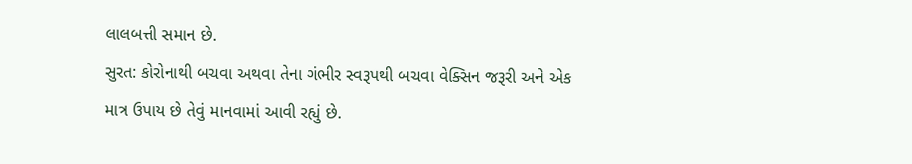લાલબત્તી સમાન છે.
સુરત: કોરોનાથી બચવા અથવા તેના ગંભીર સ્વરૂપથી બચવા વેક્સિન જરૂરી અને એક માત્ર ઉપાય છે તેવું માનવામાં આવી રહ્યું છે.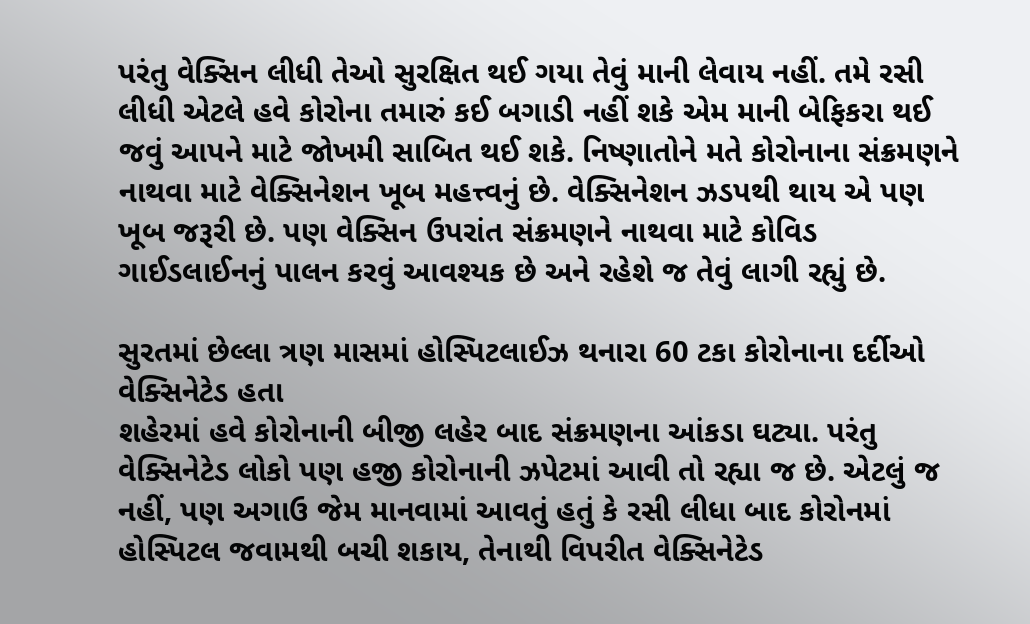પરંતુ વેક્સિન લીધી તેઓ સુરક્ષિત થઈ ગયા તેવું માની લેવાય નહીં. તમે રસી લીધી એટલે હવે કોરોના તમારું કઈ બગાડી નહીં શકે એમ માની બેફિકરા થઈ જવું આપને માટે જોખમી સાબિત થઈ શકે. નિષ્ણાતોને મતે કોરોનાના સંક્રમણને નાથવા માટે વેક્સિનેશન ખૂબ મહત્ત્વનું છે. વેક્સિનેશન ઝડપથી થાય એ પણ ખૂબ જરૂરી છે. પણ વેક્સિન ઉપરાંત સંક્રમણને નાથવા માટે કોવિડ ગાઈડલાઈનનું પાલન કરવું આવશ્યક છે અને રહેશે જ તેવું લાગી રહ્યું છે.

સુરતમાં છેલ્લા ત્રણ માસમાં હોસ્પિટલાઈઝ થનારા 60 ટકા કોરોનાના દર્દીઓ વેક્સિનેટેડ હતા
શહેરમાં હવે કોરોનાની બીજી લહેર બાદ સંક્રમણના આંકડા ઘટ્યા. પરંતુ વેક્સિનેટેડ લોકો પણ હજી કોરોનાની ઝપેટમાં આવી તો રહ્યા જ છે. એટલું જ નહીં, પણ અગાઉ જેમ માનવામાં આવતું હતું કે રસી લીધા બાદ કોરોનમાં હોસ્પિટલ જવામથી બચી શકાય, તેનાથી વિપરીત વેક્સિનેટેડ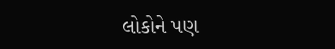લોકોને પણ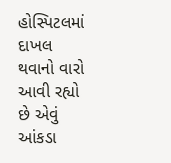હોસ્પિટલમાં દાખલ થવાનો વારો આવી રહ્યો છે એવું આંકડા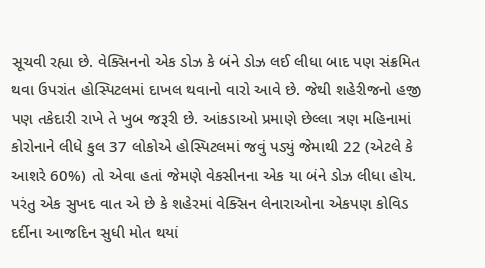સૂચવી રહ્યા છે. વેક્સિનનો એક ડોઝ કે બંને ડોઝ લઈ લીધા બાદ પણ સંક્રમિત થવા ઉપરાંત હોસ્પિટલમાં દાખલ થવાનો વારો આવે છે. જેથી શહેરીજનો હજી પણ તકેદારી રાખે તે ખુબ જરૂરી છે. આંકડાઓ પ્રમાણે છેલ્લા ત્રણ મહિનામાં કોરોનાને લીધે કુલ 37 લોકોએ હોસ્પિટલમાં જવું પડ્યું જેમાથી 22 (એટલે કે આશરે 60%) તો એવા હતાં જેમણે વેકસીનના એક યા બંને ડોઝ લીધા હોય. પરંતુ એક સુખદ વાત એ છે કે શહેરમાં વેક્સિન લેનારાઓના એકપણ કોવિડ દર્દીના આજદિન સુધી મોત થયાં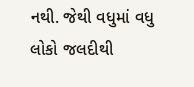નથી. જેથી વધુમાં વધુ લોકો જલદીથી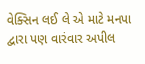વેક્સિન લઈ લે એ માટે મનપા દ્વારા પણ વારંવાર અપીલ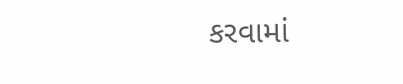કરવામાં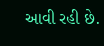આવી રહી છે.